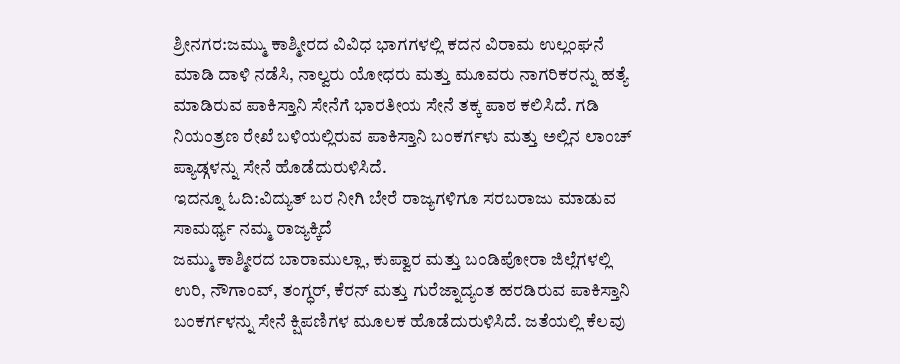ಶ್ರೀನಗರ:ಜಮ್ಮು ಕಾಶ್ಮೀರದ ವಿವಿಧ ಭಾಗಗಳಲ್ಲಿ ಕದನ ವಿರಾಮ ಉಲ್ಲಂಘನೆ ಮಾಡಿ ದಾಳಿ ನಡೆಸಿ, ನಾಲ್ವರು ಯೋಧರು ಮತ್ತು ಮೂವರು ನಾಗರಿಕರನ್ನು ಹತ್ಯೆ ಮಾಡಿರುವ ಪಾಕಿಸ್ತಾನಿ ಸೇನೆಗೆ ಭಾರತೀಯ ಸೇನೆ ತಕ್ಕ ಪಾಠ ಕಲಿಸಿದೆ. ಗಡಿ ನಿಯಂತ್ರಣ ರೇಖೆ ಬಳಿಯಲ್ಲಿರುವ ಪಾಕಿಸ್ತಾನಿ ಬಂಕರ್ಗಳು ಮತ್ತು ಅಲ್ಲಿನ ಲಾಂಚ್ ಪ್ಯಾಡ್ಗಳನ್ನು ಸೇನೆ ಹೊಡೆದುರುಳಿಸಿದೆ.
ಇದನ್ನೂ ಓದಿ:ವಿದ್ಯುತ್ ಬರ ನೀಗಿ ಬೇರೆ ರಾಜ್ಯಗಳಿಗೂ ಸರಬರಾಜು ಮಾಡುವ ಸಾಮರ್ಥ್ಯ ನಮ್ಮ ರಾಜ್ಯಕ್ಕಿದೆ
ಜಮ್ಮು ಕಾಶ್ಮೀರದ ಬಾರಾಮುಲ್ಲಾ, ಕುಪ್ವಾರ ಮತ್ತು ಬಂಡಿಪೋರಾ ಜಿಲ್ಲೆಗಳಲ್ಲಿ ಉರಿ, ನೌಗಾಂವ್, ತಂಗ್ಧರ್, ಕೆರನ್ ಮತ್ತು ಗುರೆಜ್ನಾದ್ಯಂತ ಹರಡಿರುವ ಪಾಕಿಸ್ತಾನಿ ಬಂಕರ್ಗಳನ್ನು ಸೇನೆ ಕ್ಷಿಪಣಿಗಳ ಮೂಲಕ ಹೊಡೆದುರುಳಿಸಿದೆ. ಜತೆಯಲ್ಲಿ ಕೆಲವು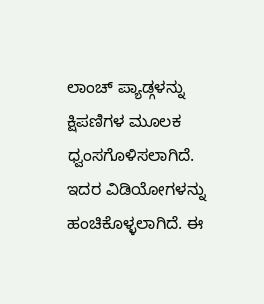ಲಾಂಚ್ ಪ್ಯಾಡ್ಗಳನ್ನು ಕ್ಷಿಪಣಿಗಳ ಮೂಲಕ ಧ್ವಂಸಗೊಳಿಸಲಾಗಿದೆ. ಇದರ ವಿಡಿಯೋಗಳನ್ನು ಹಂಚಿಕೊಳ್ಳಲಾಗಿದೆ. ಈ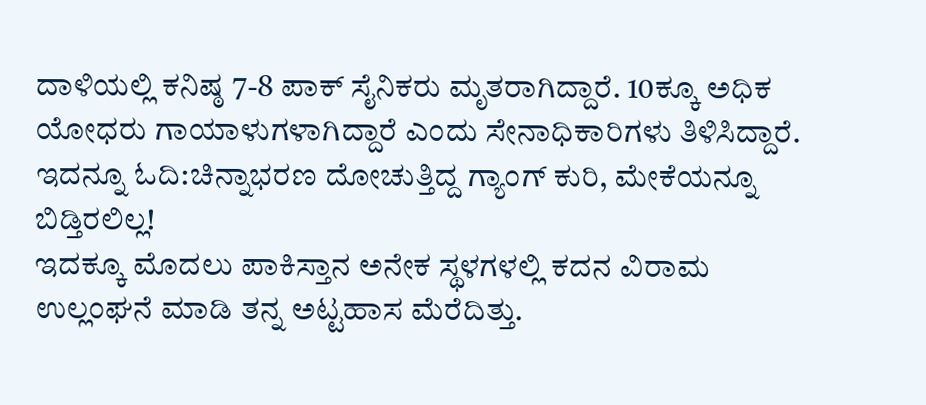ದಾಳಿಯಲ್ಲಿ ಕನಿಷ್ಠ 7-8 ಪಾಕ್ ಸೈನಿಕರು ಮೃತರಾಗಿದ್ದಾರೆ. 10ಕ್ಕೂ ಅಧಿಕ ಯೋಧರು ಗಾಯಾಳುಗಳಾಗಿದ್ದಾರೆ ಎಂದು ಸೇನಾಧಿಕಾರಿಗಳು ತಿಳಿಸಿದ್ದಾರೆ.
ಇದನ್ನೂ ಓದಿ:ಚಿನ್ನಾಭರಣ ದೋಚುತ್ತಿದ್ದ ಗ್ಯಾಂಗ್ ಕುರಿ, ಮೇಕೆಯನ್ನೂ ಬಿಡ್ತಿರಲಿಲ್ಲ!
ಇದಕ್ಕೂ ಮೊದಲು ಪಾಕಿಸ್ತಾನ ಅನೇಕ ಸ್ಥಳಗಳಲ್ಲಿ ಕದನ ವಿರಾಮ ಉಲ್ಲಂಘನೆ ಮಾಡಿ ತನ್ನ ಅಟ್ಟಹಾಸ ಮೆರೆದಿತ್ತು.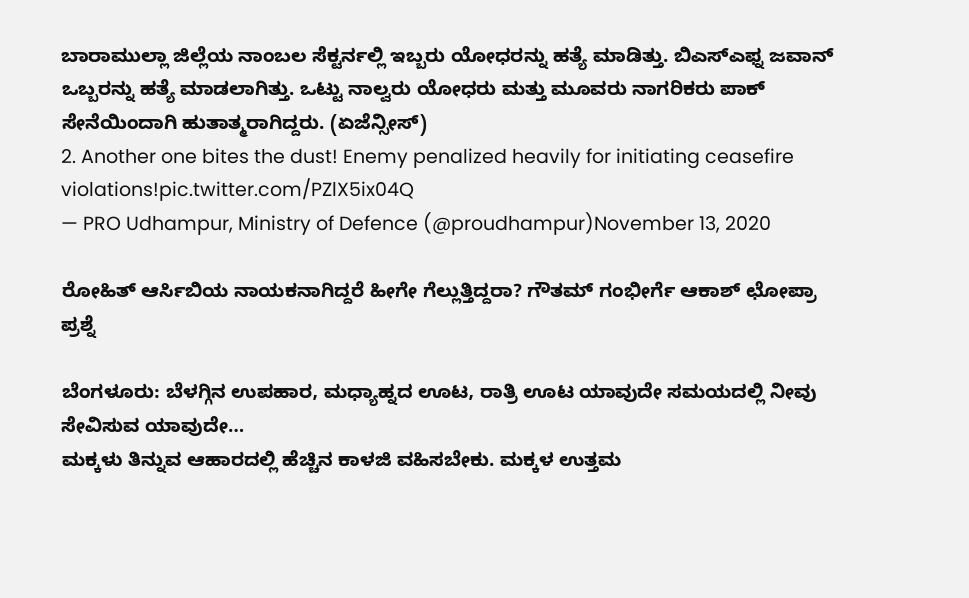ಬಾರಾಮುಲ್ಲಾ ಜಿಲ್ಲೆಯ ನಾಂಬಲ ಸೆಕ್ಟರ್ನಲ್ಲಿ ಇಬ್ಬರು ಯೋಧರನ್ನು ಹತ್ಯೆ ಮಾಡಿತ್ತು. ಬಿಎಸ್ಎಫ್ನ ಜವಾನ್ ಒಬ್ಬರನ್ನು ಹತ್ಯೆ ಮಾಡಲಾಗಿತ್ತು. ಒಟ್ಟು ನಾಲ್ವರು ಯೋಧರು ಮತ್ತು ಮೂವರು ನಾಗರಿಕರು ಪಾಕ್ ಸೇನೆಯಿಂದಾಗಿ ಹುತಾತ್ಮರಾಗಿದ್ದರು. (ಏಜೆನ್ಸೀಸ್)
2. Another one bites the dust! Enemy penalized heavily for initiating ceasefire violations!pic.twitter.com/PZlX5ix04Q
— PRO Udhampur, Ministry of Defence (@proudhampur)November 13, 2020

ರೋಹಿತ್ ಆರ್ಸಿಬಿಯ ನಾಯಕನಾಗಿದ್ದರೆ ಹೀಗೇ ಗೆಲ್ಲುತ್ತಿದ್ದರಾ? ಗೌತಮ್ ಗಂಭೀರ್ಗೆ ಆಕಾಶ್ ಛೋಪ್ರಾ ಪ್ರಶ್ನೆ

ಬೆಂಗಳೂರು: ಬೆಳಗ್ಗಿನ ಉಪಹಾರ, ಮಧ್ಯಾಹ್ನದ ಊಟ, ರಾತ್ರಿ ಊಟ ಯಾವುದೇ ಸಮಯದಲ್ಲಿ ನೀವು ಸೇವಿಸುವ ಯಾವುದೇ…
ಮಕ್ಕಳು ತಿನ್ನುವ ಆಹಾರದಲ್ಲಿ ಹೆಚ್ಚಿನ ಕಾಳಜಿ ವಹಿಸಬೇಕು. ಮಕ್ಕಳ ಉತ್ತಮ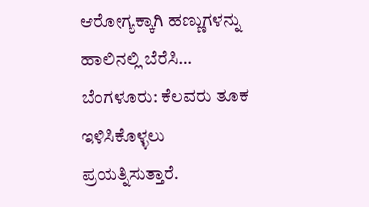ಆರೋಗ್ಯಕ್ಕಾಗಿ ಹಣ್ಣುಗಳನ್ನು ಹಾಲಿನಲ್ಲಿ ಬೆರೆಸಿ…
ಬೆಂಗಳೂರು: ಕೆಲವರು ತೂಕ ಇಳಿಸಿಕೊಳ್ಳಲು ಪ್ರಯತ್ನಿಸುತ್ತಾರೆ.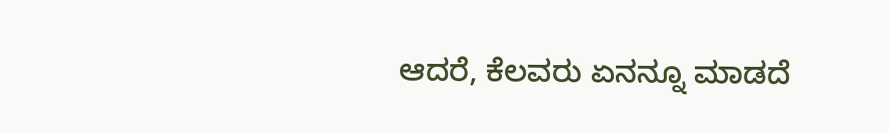ಆದರೆ, ಕೆಲವರು ಏನನ್ನೂ ಮಾಡದೆ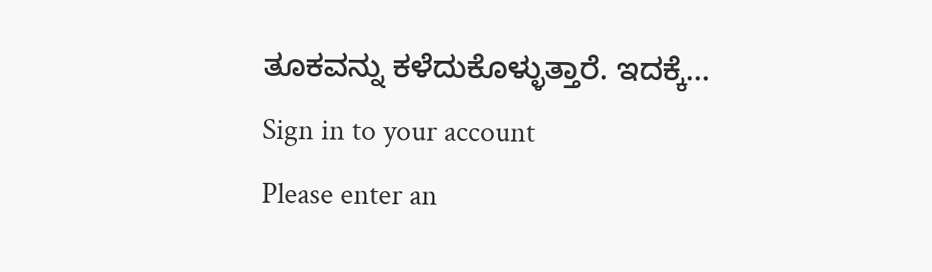ತೂಕವನ್ನು ಕಳೆದುಕೊಳ್ಳುತ್ತಾರೆ. ಇದಕ್ಕೆ…
Sign in to your account
Please enter an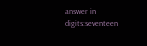answer in digits:seventeen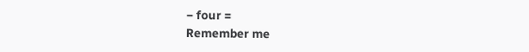− four =
Remember me